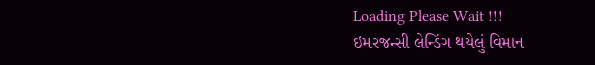Loading Please Wait !!!
ઇમરજન્સી લેન્ડિંગ થયેલું વિમાન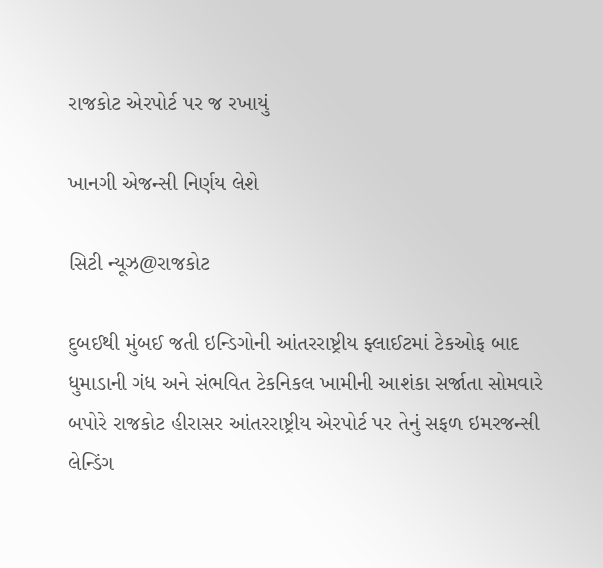રાજકોટ એરપોર્ટ પર જ રખાયું

ખાનગી એજન્સી નિર્ણય લેશે

સિટી ન્યૂઝ@રાજકોટ

દુબઈથી મુંબઈ જતી ઇન્ડિગોની આંતરરાષ્ટ્રીય ફ્લાઈટમાં ટેકઓફ બાદ ધુમાડાની ગંધ અને સંભવિત ટેકનિકલ ખામીની આશંકા સર્જાતા સોમવારે બપોરે રાજકોટ હીરાસર આંતરરાષ્ટ્રીય એરપોર્ટ પર તેનું સફળ ઇમરજન્સી લેન્ડિંગ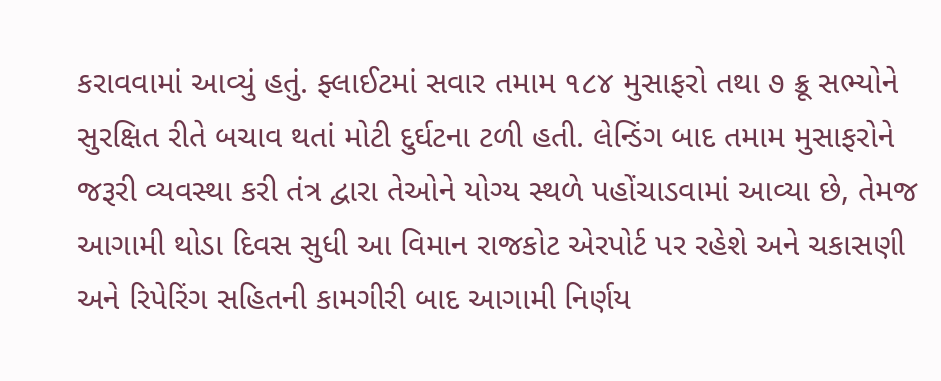કરાવવામાં આવ્યું હતું. ફ્લાઈટમાં સવાર તમામ ૧૮૪ મુસાફરો તથા ૭ ક્રૂ સભ્યોને સુરક્ષિત રીતે બચાવ થતાં મોટી દુર્ઘટના ટળી હતી. લેન્ડિંગ બાદ તમામ મુસાફરોને જરૂરી વ્યવસ્થા કરી તંત્ર દ્વારા તેઓને યોગ્ય સ્થળે પહોંચાડવામાં આવ્યા છે, તેમજ આગામી થોડા દિવસ સુધી આ વિમાન રાજકોટ એરપોર્ટ પર રહેશે અને ચકાસણી અને રિપેરિંગ સહિતની કામગીરી બાદ આગામી નિર્ણય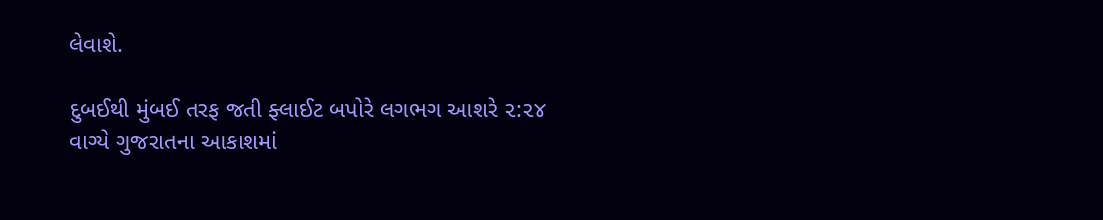લેવાશે.

દુબઈથી મુંબઈ તરફ જતી ફ્લાઈટ બપોરે લગભગ આશરે ૨:૨૪ વાગ્યે ગુજરાતના આકાશમાં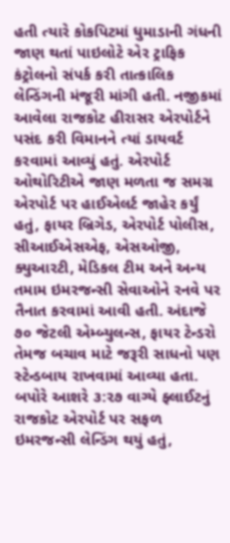હતી ત્યારે કોકપિટમાં ધુમાડાની ગંધની જાણ થતાં પાઇલોટે એર ટ્રાફિક કંટ્રોલનો સંપર્ક કરી તાત્કાલિક લેન્ડિંગની મંજૂરી માંગી હતી. નજીકમાં આવેલા રાજકોટ હીરાસર એરપોર્ટને પસંદ કરી વિમાનને ત્યાં ડાયવર્ટ કરવામાં આવ્યું હતું. એરપોર્ટ ઓથોરિટીએ જાણ મળતા જ સમગ્ર એરપોર્ટ પર હાઈએલર્ટ જાહેર કર્યું હતું, ફાયર બ્રિગેડ, એરપોર્ટ પોલીસ, સીઆઈએસએફ, એસઓજી, ક્યુઆરટી, મેડિકલ ટીમ અને અન્ય તમામ ઇમરજન્સી સેવાઓને રનવે પર તૈનાત કરવામાં આવી હતી. અંદાજે ૭૦ જેટલી એમ્બ્યુલન્સ, ફાયર ટેન્ડરો તેમજ બચાવ માટે જરૂરી સાધનો પણ સ્ટેન્ડબાય રાખવામાં આવ્યા હતા. બપોરે આશરે ૩:૨૭ વાગ્યે ફ્લાઈટનું રાજકોટ એરપોર્ટ પર સફળ ઇમરજન્સી લેન્ડિંગ થયું હતું,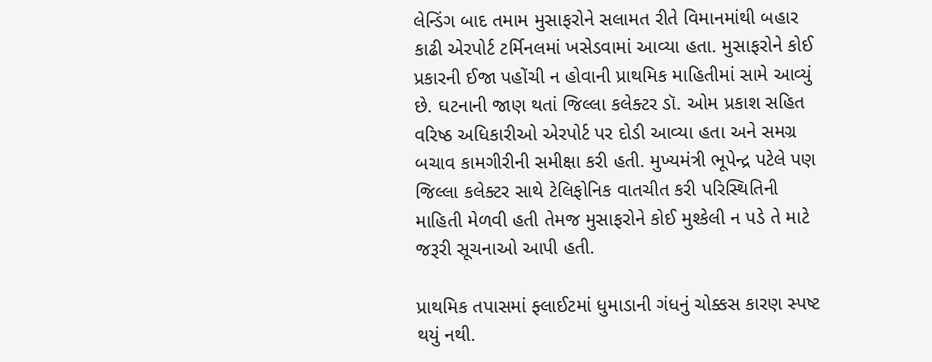લેન્ડિંગ બાદ તમામ મુસાફરોને સલામત રીતે વિમાનમાંથી બહાર કાઢી એરપોર્ટ ટર્મિનલમાં ખસેડવામાં આવ્યા હતા. મુસાફરોને કોઈ પ્રકારની ઈજા પહોંચી ન હોવાની પ્રાથમિક માહિતીમાં સામે આવ્યું છે. ઘટનાની જાણ થતાં જિલ્લા કલેક્ટર ડૉ. ઓમ પ્રકાશ સહિત વરિષ્ઠ અધિકારીઓ એરપોર્ટ પર દોડી આવ્યા હતા અને સમગ્ર બચાવ કામગીરીની સમીક્ષા કરી હતી. મુખ્યમંત્રી ભૂપેન્દ્ર પટેલે પણ જિલ્લા કલેક્ટર સાથે ટેલિફોનિક વાતચીત કરી પરિસ્થિતિની માહિતી મેળવી હતી તેમજ મુસાફરોને કોઈ મુશ્કેલી ન પડે તે માટે જરૂરી સૂચનાઓ આપી હતી.

પ્રાથમિક તપાસમાં ફ્લાઈટમાં ધુમાડાની ગંધનું ચોક્કસ કારણ સ્પષ્ટ થયું નથી.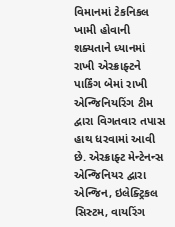વિમાનમાં ટેકનિકલ ખામી હોવાની શક્યતાને ધ્યાનમાં રાખી એરક્રાફ્ટને પાર્કિંગ બેમાં રાખી એન્જિનિયરિંગ ટીમ દ્વારા વિગતવાર તપાસ હાથ ધરવામાં આવી છે. એરક્રાફ્ટ મેન્ટેનન્સ એન્જિનિયર દ્વારા એન્જિન, ઇલેક્ટ્રિકલ સિસ્ટમ, વાયરિંગ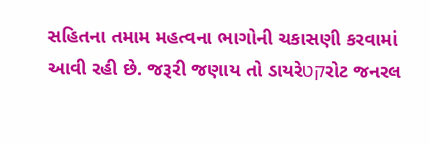સહિતના તમામ મહત્વના ભાગોની ચકાસણી કરવામાં આવી રહી છે. જરૂરી જણાય તો ડાયરેקטરોટ જનરલ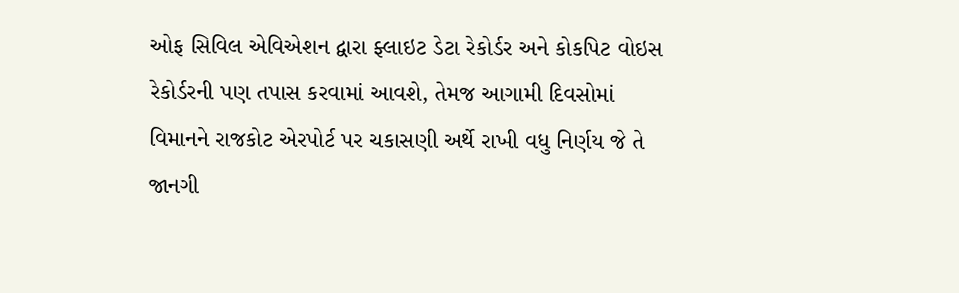ઓફ સિવિલ એવિએશન દ્વારા ફ્લાઇટ ડેટા રેકોર્ડર અને કોકપિટ વોઇસ રેકોર્ડરની પણ તપાસ કરવામાં આવશે, તેમજ આગામી દિવસોમાં વિમાનને રાજકોટ એરપોર્ટ પર ચકાસણી અર્થે રાખી વધુ નિર્ણય જે તે જાનગી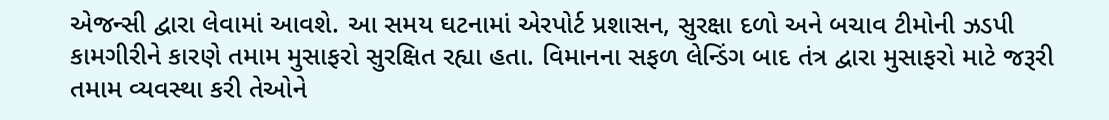એજન્સી દ્વારા લેવામાં આવશે. આ સમય ઘટનામાં એરપોર્ટ પ્રશાસન, સુરક્ષા દળો અને બચાવ ટીમોની ઝડપી કામગીરીને કારણે તમામ મુસાફરો સુરક્ષિત રહ્યા હતા. વિમાનના સફળ લેન્ડિંગ બાદ તંત્ર દ્વારા મુસાફરો માટે જરૂરી તમામ વ્યવસ્થા કરી તેઓને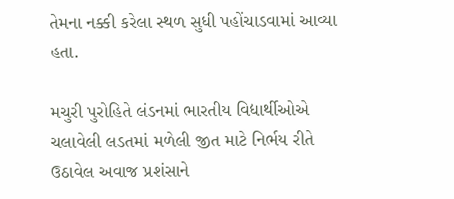તેમના નક્કી કરેલા સ્થળ સુધી પહોંચાડવામાં આવ્યા હતા.

મચુરી પુરોહિતે લંડનમાં ભારતીય વિદ્યાર્થીઓએ ચલાવેલી લડતમાં મળેલી જીત માટે નિર્ભય રીતે ઉઠાવેલ અવાજ પ્રશંસાને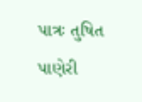પાત્રઃ તુષિત પાણેરી